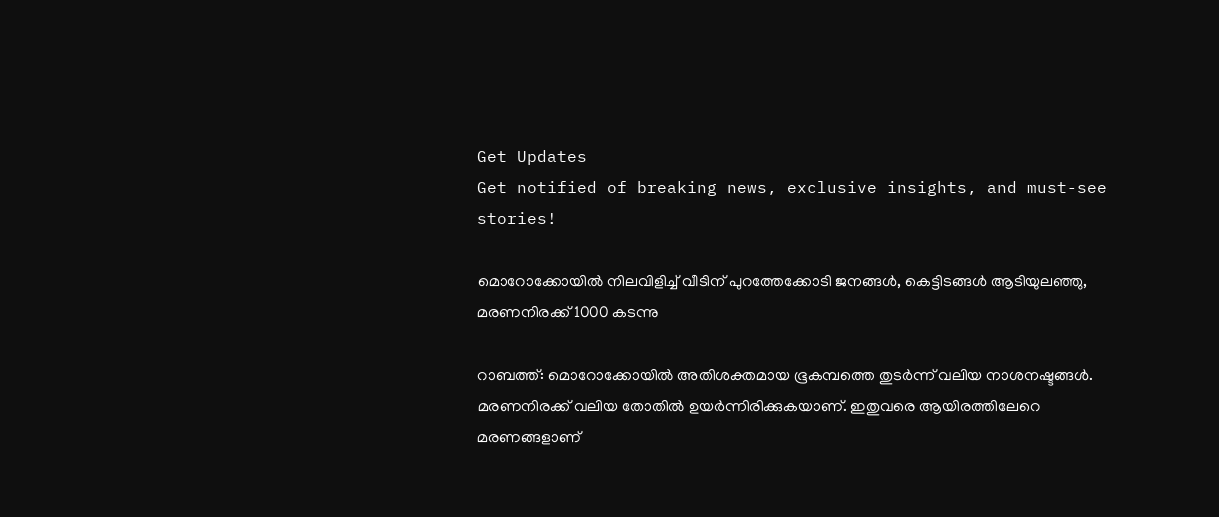Get Updates
Get notified of breaking news, exclusive insights, and must-see stories!

മൊറോക്കോയില്‍ നിലവിളിച്ച് വീടിന് പുറത്തേക്കോടി ജനങ്ങള്‍, കെട്ടിടങ്ങള്‍ ആടിയുലഞ്ഞു, മരണനിരക്ക് 1000 കടന്നു

റാബത്ത്: മൊറോക്കോയില്‍ അതിശക്തമായ ഭൂകമ്പത്തെ തുടര്‍ന്ന് വലിയ നാശനഷ്ടങ്ങള്‍. മരണനിരക്ക് വലിയ തോതില്‍ ഉയര്‍ന്നിരിക്കുകയാണ്. ഇതുവരെ ആയിരത്തിലേറെ മരണങ്ങളാണ്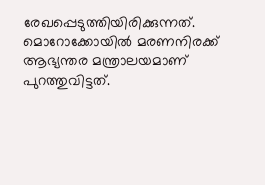രേഖപ്പെടുത്തിയിരിക്കുന്നത്. മൊറോക്കോയില്‍ മരണനിരക്ക് ആഭ്യന്തര മന്ത്രാലയമാണ് പുറത്തുവിട്ടത്.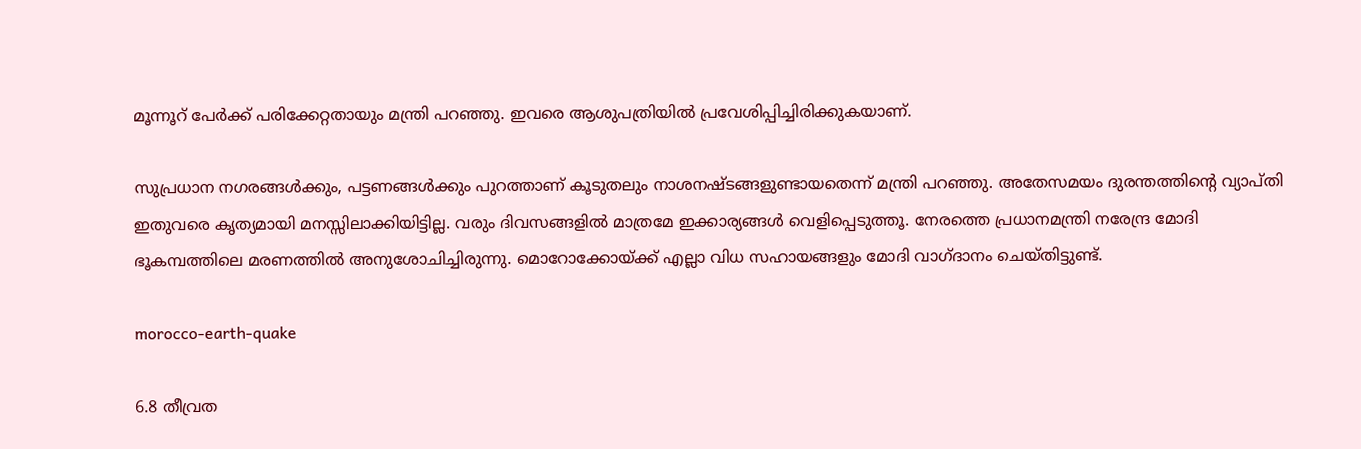മൂന്നൂറ് പേര്‍ക്ക് പരിക്കേറ്റതായും മന്ത്രി പറഞ്ഞു. ഇവരെ ആശുപത്രിയില്‍ പ്രവേശിപ്പിച്ചിരിക്കുകയാണ്.

സുപ്രധാന നഗരങ്ങള്‍ക്കും, പട്ടണങ്ങള്‍ക്കും പുറത്താണ് കൂടുതലും നാശനഷ്ടങ്ങളുണ്ടായതെന്ന് മന്ത്രി പറഞ്ഞു. അതേസമയം ദുരന്തത്തിന്റെ വ്യാപ്തി ഇതുവരെ കൃത്യമായി മനസ്സിലാക്കിയിട്ടില്ല. വരും ദിവസങ്ങളില്‍ മാത്രമേ ഇക്കാര്യങ്ങള്‍ വെളിപ്പെടുത്തൂ. നേരത്തെ പ്രധാനമന്ത്രി നരേന്ദ്ര മോദി ഭൂകമ്പത്തിലെ മരണത്തില്‍ അനുശോചിച്ചിരുന്നു. മൊറോക്കോയ്ക്ക് എല്ലാ വിധ സഹായങ്ങളും മോദി വാഗ്ദാനം ചെയ്തിട്ടുണ്ട്.

morocco-earth-quake

6.8 തീവ്രത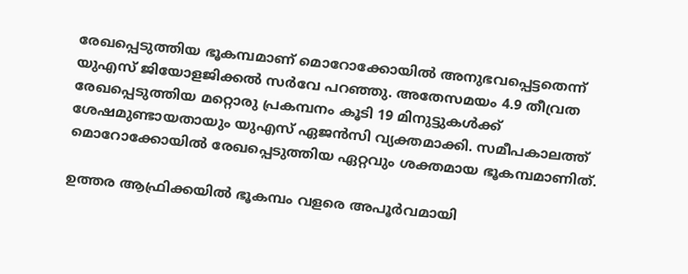രേഖപ്പെടുത്തിയ ഭൂകമ്പമാണ് മൊറോക്കോയില്‍ അനുഭവപ്പെട്ടതെന്ന് യുഎസ് ജിയോളജിക്കല്‍ സര്‍വേ പറഞ്ഞു. അതേസമയം 4.9 തീവ്രത രേഖപ്പെടുത്തിയ മറ്റൊരു പ്രകമ്പനം കൂടി 19 മിനുട്ടുകള്‍ക്ക് ശേഷമുണ്ടായതായും യുഎസ് ഏജന്‍സി വ്യക്തമാക്കി. സമീപകാലത്ത് മൊറോക്കോയില്‍ രേഖപ്പെടുത്തിയ ഏറ്റവും ശക്തമായ ഭൂകമ്പമാണിത്.

ഉത്തര ആഫ്രിക്കയില്‍ ഭൂകമ്പം വളരെ അപൂര്‍വമായി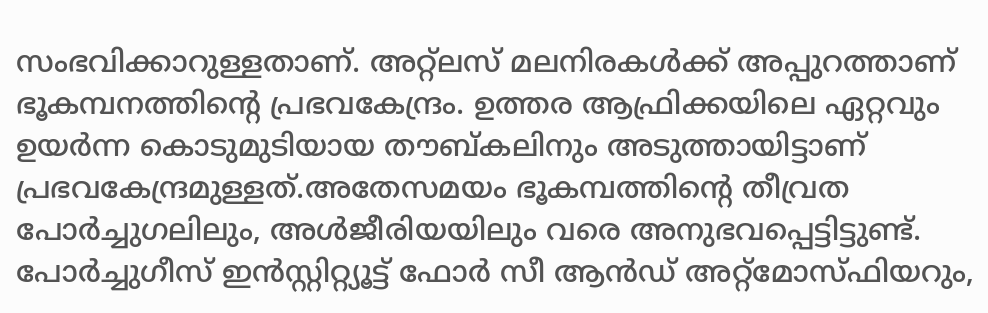സംഭവിക്കാറുള്ളതാണ്. അറ്റ്‌ലസ് മലനിരകള്‍ക്ക് അപ്പുറത്താണ് ഭൂകമ്പനത്തിന്റെ പ്രഭവകേന്ദ്രം. ഉത്തര ആഫ്രിക്കയിലെ ഏറ്റവും ഉയര്‍ന്ന കൊടുമുടിയായ തൗബ്കലിനും അടുത്തായിട്ടാണ് പ്രഭവകേന്ദ്രമുള്ളത്.അതേസമയം ഭൂകമ്പത്തിന്റെ തീവ്രത പോര്‍ച്ചുഗലിലും, അള്‍ജീരിയയിലും വരെ അനുഭവപ്പെട്ടിട്ടുണ്ട്. പോര്‍ച്ചുഗീസ് ഇന്‍സ്റ്റിറ്റ്യൂട്ട് ഫോര്‍ സീ ആന്‍ഡ് അറ്റ്‌മോസ്ഫിയറും,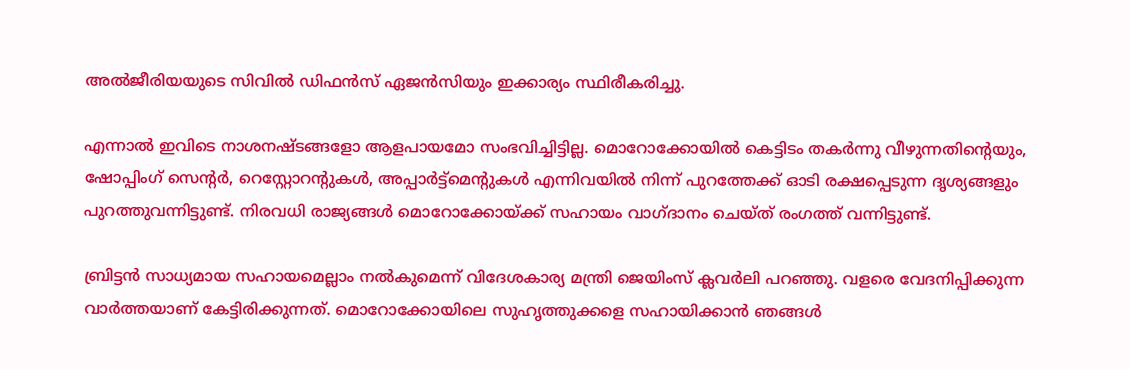അല്‍ജീരിയയുടെ സിവില്‍ ഡിഫന്‍സ് ഏജന്‍സിയും ഇക്കാര്യം സ്ഥിരീകരിച്ചു.

എന്നാല്‍ ഇവിടെ നാശനഷ്ടങ്ങളോ ആളപായമോ സംഭവിച്ചിട്ടില്ല. മൊറോക്കോയില്‍ കെട്ടിടം തകര്‍ന്നു വീഴുന്നതിന്റെയും, ഷോപ്പിംഗ് സെന്റര്‍, റെസ്റ്റോറന്റുകള്‍, അപ്പാര്‍ട്ട്‌മെന്റുകള്‍ എന്നിവയില്‍ നിന്ന് പുറത്തേക്ക് ഓടി രക്ഷപ്പെടുന്ന ദൃശ്യങ്ങളും പുറത്തുവന്നിട്ടുണ്ട്. നിരവധി രാജ്യങ്ങള്‍ മൊറോക്കോയ്ക്ക് സഹായം വാഗ്ദാനം ചെയ്ത് രംഗത്ത് വന്നിട്ടുണ്ട്.

ബ്രിട്ടന്‍ സാധ്യമായ സഹായമെല്ലാം നല്‍കുമെന്ന് വിദേശകാര്യ മന്ത്രി ജെയിംസ് ക്ലവര്‍ലി പറഞ്ഞു. വളരെ വേദനിപ്പിക്കുന്ന വാര്‍ത്തയാണ് കേട്ടിരിക്കുന്നത്. മൊറോക്കോയിലെ സുഹൃത്തുക്കളെ സഹായിക്കാന്‍ ഞങ്ങള്‍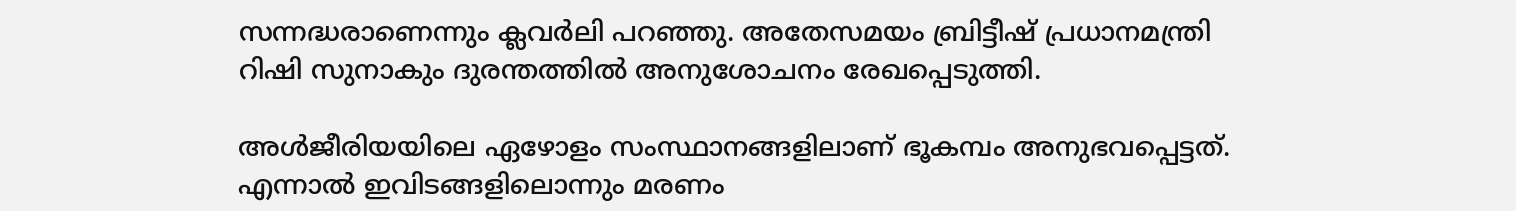സന്നദ്ധരാണെന്നും ക്ലവര്‍ലി പറഞ്ഞു. അതേസമയം ബ്രിട്ടീഷ് പ്രധാനമന്ത്രി റിഷി സുനാകും ദുരന്തത്തില്‍ അനുശോചനം രേഖപ്പെടുത്തി.

അള്‍ജീരിയയിലെ ഏഴോളം സംസ്ഥാനങ്ങളിലാണ് ഭൂകമ്പം അനുഭവപ്പെട്ടത്. എന്നാല്‍ ഇവിടങ്ങളിലൊന്നും മരണം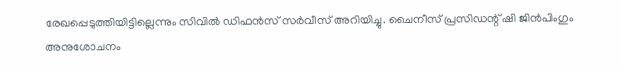രേഖപ്പെടുത്തിയിട്ടില്ലെന്നും സിവില്‍ ഡിഫന്‍സ് സര്‍വീസ് അറിയിച്ചു. ചൈനീസ് പ്രസിഡന്റ് ഷി ജിന്‍പിംഗും അനുശോചനം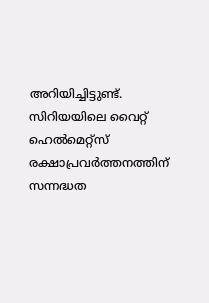അറിയിച്ചിട്ടുണ്ട്. സിറിയയിലെ വൈറ്റ് ഹെല്‍മെറ്റ്‌സ് രക്ഷാപ്രവര്‍ത്തനത്തിന് സന്നദ്ധത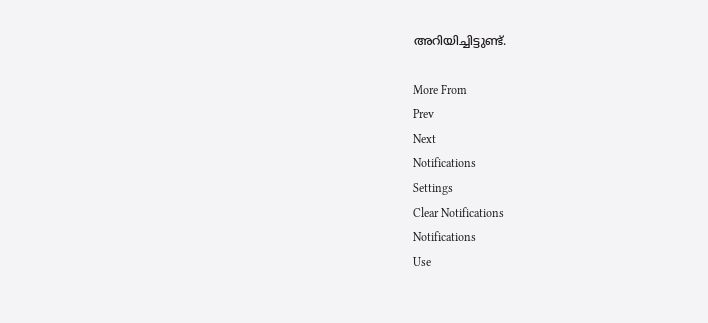അറിയിച്ചിട്ടുണ്ട്.

More From
Prev
Next
Notifications
Settings
Clear Notifications
Notifications
Use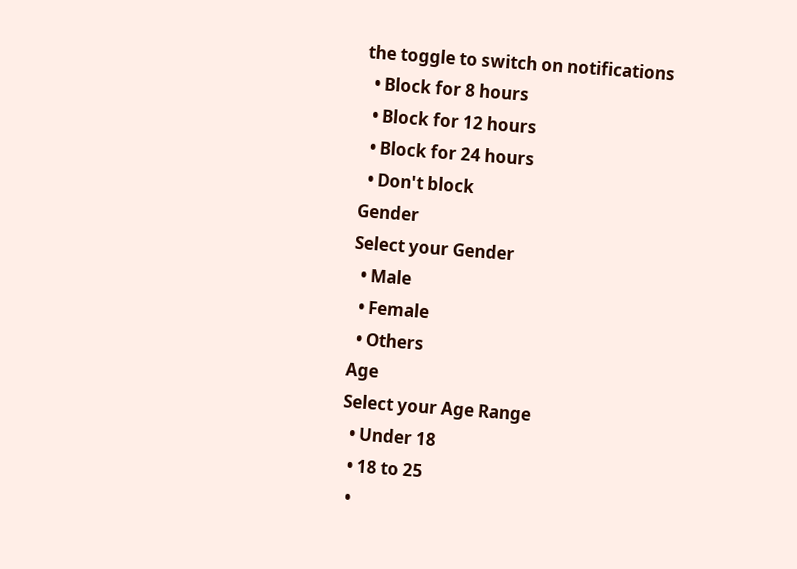the toggle to switch on notifications
  • Block for 8 hours
  • Block for 12 hours
  • Block for 24 hours
  • Don't block
Gender
Select your Gender
  • Male
  • Female
  • Others
Age
Select your Age Range
  • Under 18
  • 18 to 25
  •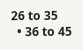26 to 35
  • 36 to 45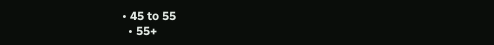• 45 to 55
  • 55+